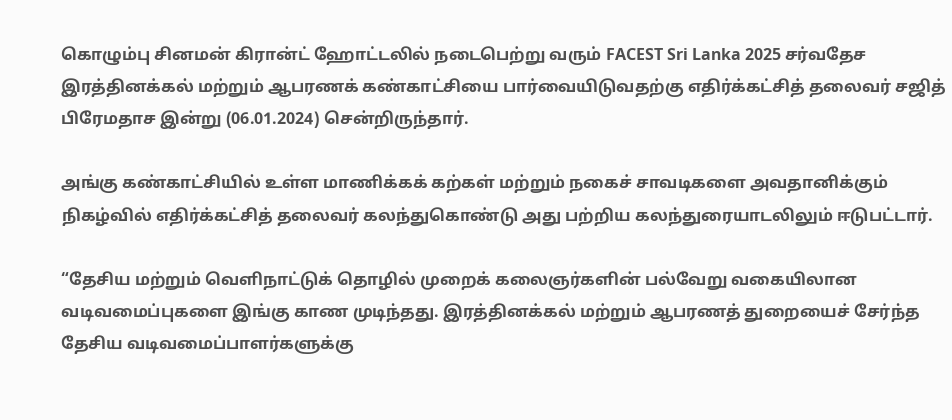கொழும்பு சினமன் கிரான்ட் ஹோட்டலில் நடைபெற்று வரும் FACEST Sri Lanka 2025 சர்வதேச இரத்தினக்கல் மற்றும் ஆபரணக் கண்காட்சியை பார்வையிடுவதற்கு எதிர்க்கட்சித் தலைவர் சஜித் பிரேமதாச இன்று (06.01.2024) சென்றிருந்தார்.

அங்கு கண்காட்சியில் உள்ள மாணிக்கக் கற்கள் மற்றும் நகைச் சாவடிகளை அவதானிக்கும் நிகழ்வில் எதிர்க்கட்சித் தலைவர் கலந்துகொண்டு அது பற்றிய கலந்துரையாடலிலும் ஈடுபட்டார்.

“தேசிய மற்றும் வெளிநாட்டுக் தொழில் முறைக் கலைஞர்களின் பல்வேறு வகையிலான வடிவமைப்புகளை இங்கு காண முடிந்தது. இரத்தினக்கல் மற்றும் ஆபரணத் துறையைச் சேர்ந்த தேசிய வடிவமைப்பாளர்களுக்கு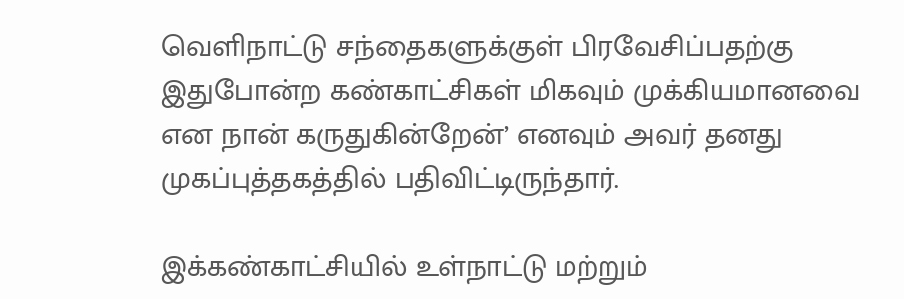வெளிநாட்டு சந்தைகளுக்குள் பிரவேசிப்பதற்கு இதுபோன்ற கண்காட்சிகள் மிகவும் முக்கியமானவை என நான் கருதுகின்றேன்’ எனவும் அவர் தனது முகப்புத்தகத்தில் பதிவிட்டிருந்தார்.

இக்கண்காட்சியில் உள்நாட்டு மற்றும்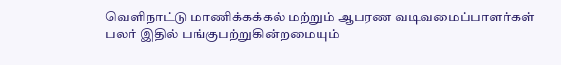வெளிநாட்டு மாணிக்கக்கல் மற்றும் ஆபரண வடிவமைப்பாளர்கள் பலர் இதில் பங்குபற்றுகின்றமையும்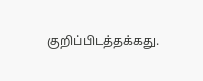குறிப்பிடத்தக்கது.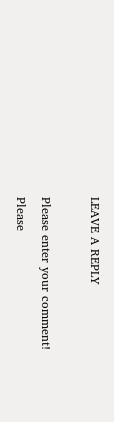LEAVE A REPLY

Please enter your comment!
Please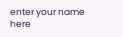enter your name here